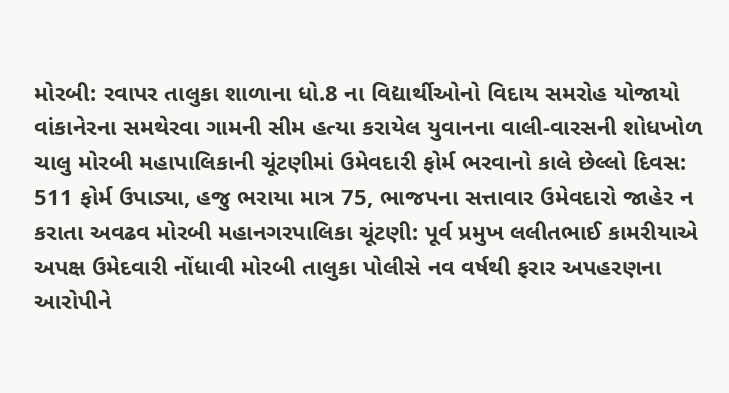મોરબી: રવાપર તાલુકા શાળાના ધો.8 ના વિદ્યાર્થીઓનો વિદાય સમરોહ યોજાયો વાંકાનેરના સમથેરવા ગામની સીમ હત્યા કરાયેલ યુવાનના વાલી-વારસની શોધખોળ ચાલુ મોરબી મહાપાલિકાની ચૂંટણીમાં ઉમેવદારી ફોર્મ ભરવાનો કાલે છેલ્લો દિવસ: 511 ફોર્મ ઉપાડ્યા, હજુ ભરાયા માત્ર 75, ભાજપના સત્તાવાર ઉમેવદારો જાહેર ન કરાતા અવઢવ મોરબી મહાનગરપાલિકા ચૂંટણી: પૂર્વ પ્રમુખ લલીતભાઈ કામરીયાએ અપક્ષ ઉમેદવારી નોંધાવી મોરબી તાલુકા પોલીસે નવ વર્ષથી ફરાર અપહરણના આરોપીને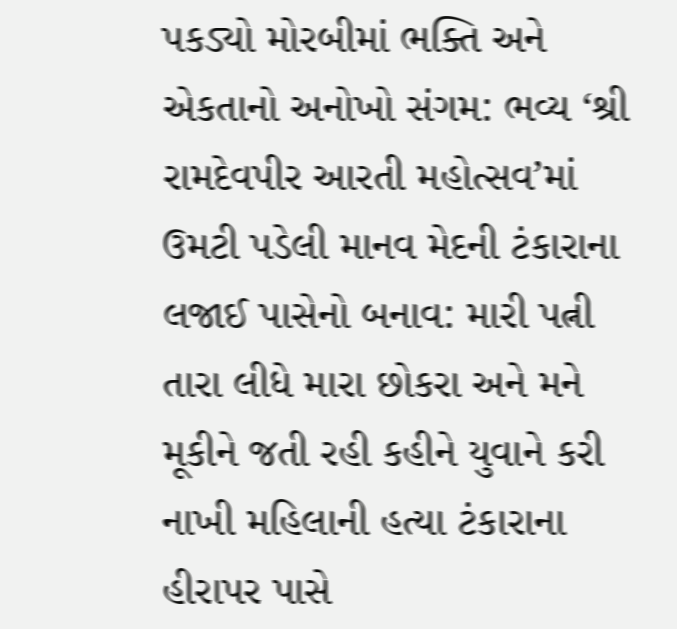પકડ્યો મોરબીમાં ભક્તિ અને એકતાનો અનોખો સંગમ: ભવ્ય ‘શ્રી રામદેવપીર આરતી મહોત્સવ’માં ઉમટી પડેલી માનવ મેદની ટંકારાના લજાઈ પાસેનો બનાવ: મારી પત્ની તારા લીધે મારા છોકરા અને મને મૂકીને જતી રહી કહીને યુવાને કરી નાખી મહિલાની હત્યા ટંકારાના હીરાપર પાસે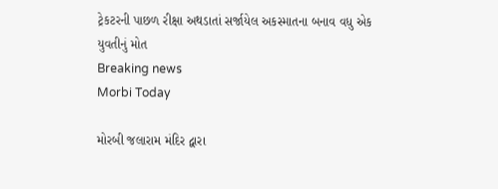ટ્રેકટરની પાછળ રીક્ષા અથડાતાં સર્જાયેલ અકસ્માતના બનાવ વધુ એક યુવતીનું મોત
Breaking news
Morbi Today

મોરબી જલારામ મંદિર દ્વારા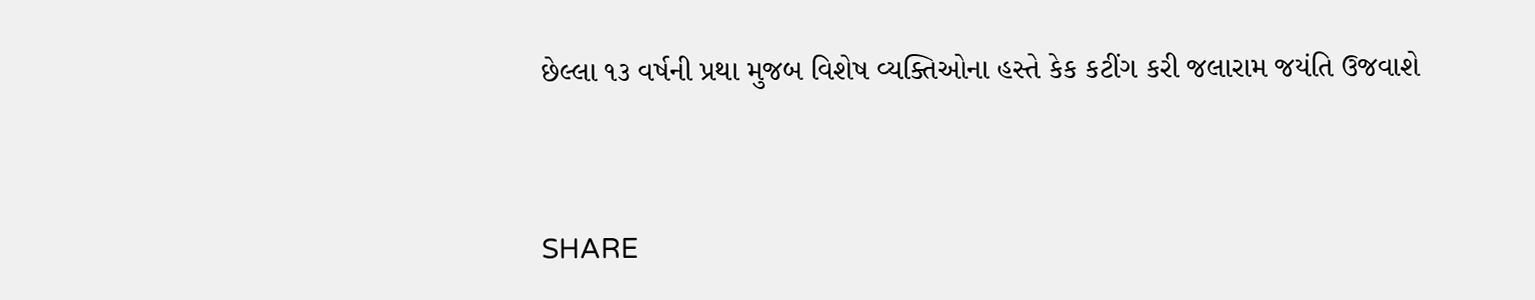છેલ્લા ૧૩ વર્ષની પ્રથા મુજબ વિશેષ વ્યક્તિઓના હસ્તે કેક કટીંગ કરી જલારામ જયંતિ ઉજવાશે


SHARE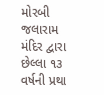મોરબી જલારામ મંદિર દ્વારા છેલ્લા ૧૩ વર્ષની પ્રથા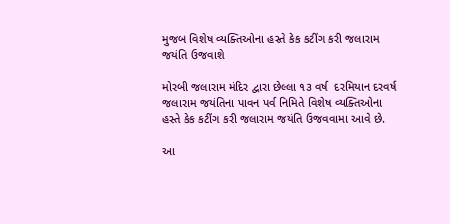મુજબ વિશેષ વ્યક્તિઓના હસ્તે કેક કટીંગ કરી જલારામ જયંતિ ઉજવાશે

મોરબી જલારામ મંદિર દ્વારા છેલ્લા ૧૩ વર્ષ  દરમિયાન દરવર્ષ જલારામ જયંતિના પાવન પર્વ નિમિતે વિશેષ વ્યક્તિઓના હસ્તે કેક કટીંગ કરી જલારામ જયંતિ ઉજવવામા આવે છે.

આ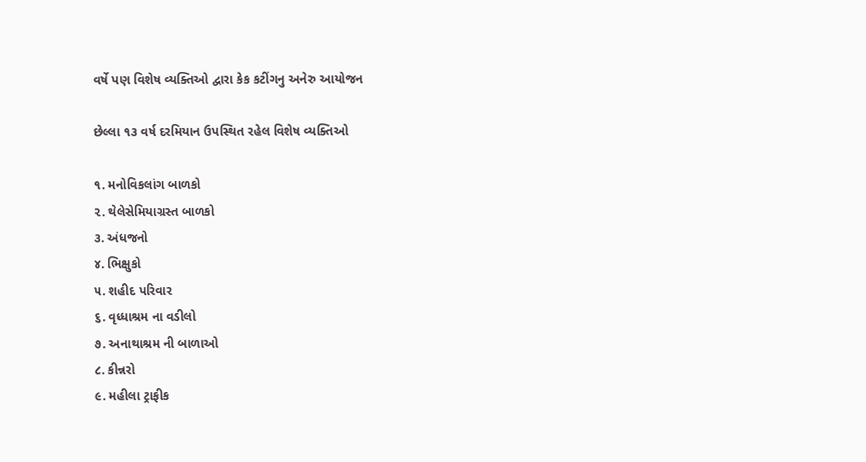વર્ષે પણ વિશેષ વ્યક્તિઓ દ્વારા કેક કટીંગનુ અનેરુ આયોજન

છેલ્લા ૧૩ વર્ષ દરમિયાન ઉપસ્થિત રહેલ વિશેષ વ્યક્તિઓ

૧. મનોવિકલાંગ બાળકો
૨. થેલેસેમિયાગ્રસ્ત બાળકો
૩. અંધજનો
૪. ભિક્ષુકો
૫. શહીદ પરિવાર
૬. વૃધ્ધાશ્રમ ના વડીલો
૭. અનાથાશ્રમ ની બાળાઓ
૮. કીન્નરો
૯. મહીલા ટ્રાફીક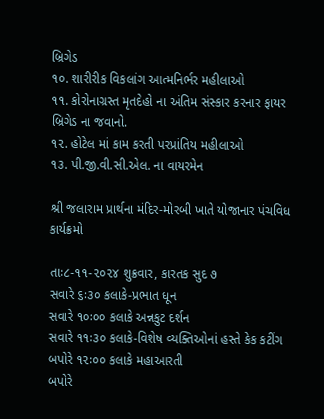બ્રિગેડ
૧૦. શારીરીક વિકલાંગ આત્મનિર્ભર મહીલાઓ
૧૧. કોરોનાગ્રસ્ત મૃતદેહો ના અંતિમ સંસ્કાર કરનાર ફાયર બ્રિગેડ ના જવાનો.
૧૨. હોટેલ માં કામ કરતી પરપ્રાંતિય મહીલાઓ
૧૩. પી.જી.વી.સી.એલ. ના વાયરમેન

શ્રી જલારામ પ્રાર્થના મંદિર-મોરબી ખાતે યોજાનાર પંચવિધ કાર્યક્રમો

તાઃ૮-૧૧-૨૦૨૪ શુક્રવાર, કારતક સુદ ૭
સવારે ૬ઃ૩૦ કલાકે-પ્રભાત ધૂન
સવારે ૧૦ઃ૦૦ કલાકે અન્નકુટ દર્શન
સવારે ૧૧ઃ૩૦ કલાકે-વિશેષ વ્યક્તિઓનાં હસ્તે કેક કટીંગ
બપોરે ૧૨ઃ૦૦ કલાકે મહાઆરતી
બપોરે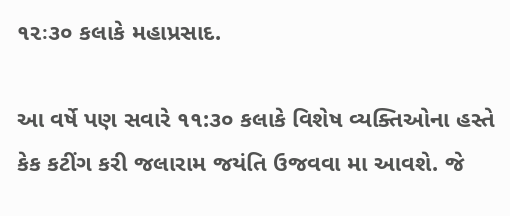૧૨ઃ૩૦ કલાકે મહાપ્રસાદ.

આ વર્ષે પણ સવારે ૧૧:૩૦ કલાકે વિશેષ વ્યક્તિઓના હસ્તે કેક કટીંગ કરી જલારામ જયંતિ ઉજવવા મા આવશે. જે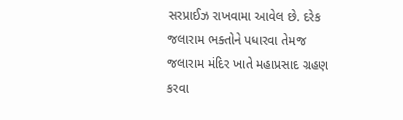સરપ્રાઈઝ રાખવામા આવેલ છે. દરેક જલારામ ભક્તોને પધારવા તેમજ જલારામ મંદિર ખાતે મહાપ્રસાદ ગ્રહણ કરવા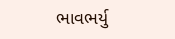ભાવભર્યુ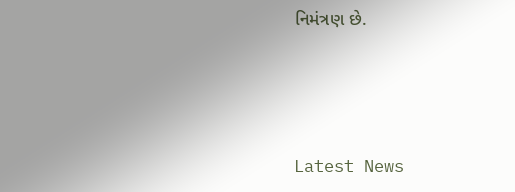નિમંત્રણ છે.






Latest News